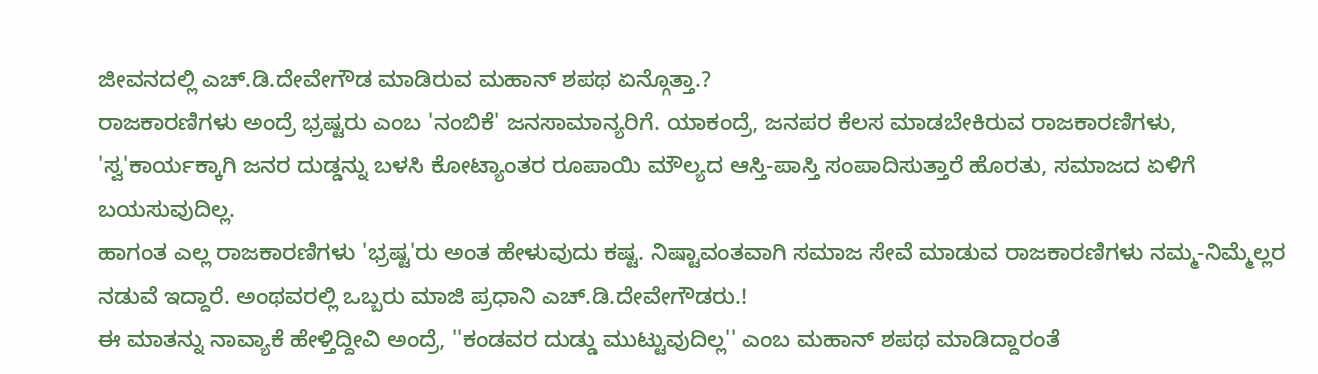ಜೀವನದಲ್ಲಿ ಎಚ್.ಡಿ.ದೇವೇಗೌಡ ಮಾಡಿರುವ ಮಹಾನ್ ಶಪಥ ಏನ್ಗೊತ್ತಾ.?
ರಾಜಕಾರಣಿಗಳು ಅಂದ್ರೆ ಭ್ರಷ್ಟರು ಎಂಬ 'ನಂಬಿಕೆ' ಜನಸಾಮಾನ್ಯರಿಗೆ. ಯಾಕಂದ್ರೆ, ಜನಪರ ಕೆಲಸ ಮಾಡಬೇಕಿರುವ ರಾಜಕಾರಣಿಗಳು, 'ಸ್ವ'ಕಾರ್ಯಕ್ಕಾಗಿ ಜನರ ದುಡ್ಡನ್ನು ಬಳಸಿ ಕೋಟ್ಯಾಂತರ ರೂಪಾಯಿ ಮೌಲ್ಯದ ಆಸ್ತಿ-ಪಾಸ್ತಿ ಸಂಪಾದಿಸುತ್ತಾರೆ ಹೊರತು, ಸಮಾಜದ ಏಳಿಗೆ ಬಯಸುವುದಿಲ್ಲ.
ಹಾಗಂತ ಎಲ್ಲ ರಾಜಕಾರಣಿಗಳು 'ಭ್ರಷ್ಟ'ರು ಅಂತ ಹೇಳುವುದು ಕಷ್ಟ. ನಿಷ್ಟಾವಂತವಾಗಿ ಸಮಾಜ ಸೇವೆ ಮಾಡುವ ರಾಜಕಾರಣಿಗಳು ನಮ್ಮ-ನಿಮ್ಮೆಲ್ಲರ ನಡುವೆ ಇದ್ದಾರೆ. ಅಂಥವರಲ್ಲಿ ಒಬ್ಬರು ಮಾಜಿ ಪ್ರಧಾನಿ ಎಚ್.ಡಿ.ದೇವೇಗೌಡರು.!
ಈ ಮಾತನ್ನು ನಾವ್ಯಾಕೆ ಹೇಳ್ತಿದ್ದೀವಿ ಅಂದ್ರೆ, ''ಕಂಡವರ ದುಡ್ಡು ಮುಟ್ಟುವುದಿಲ್ಲ'' ಎಂಬ ಮಹಾನ್ ಶಪಥ ಮಾಡಿದ್ದಾರಂತೆ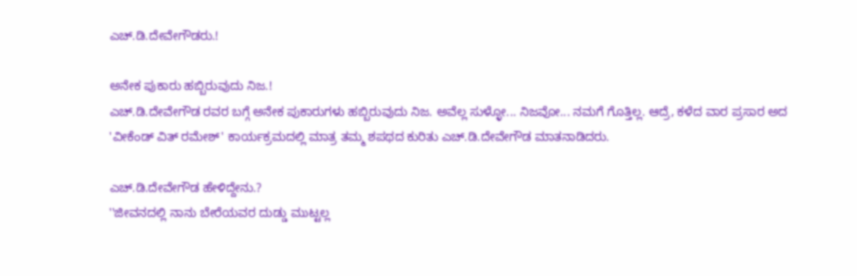ಎಚ್.ಡಿ.ದೇವೇಗೌಡರು.!

ಅನೇಕ ಪುಕಾರು ಹಬ್ಬಿರುವುದು ನಿಜ.!
ಎಚ್.ಡಿ.ದೇವೇಗೌಡ ರವರ ಬಗ್ಗೆ ಅನೇಕ ಪುಕಾರುಗಳು ಹಬ್ಬಿರುವುದು ನಿಜ. ಅವೆಲ್ಲ ಸುಳ್ಳೋ... ನಿಜವೋ... ನಮಗೆ ಗೊತ್ತಿಲ್ಲ. ಆದ್ರೆ, ಕಳೆದ ವಾರ ಪ್ರಸಾರ ಅದ 'ವೀಕೆಂಡ್ ವಿತ್ ರಮೇಶ್' ಕಾರ್ಯಕ್ರಮದಲ್ಲಿ ಮಾತ್ರ ತಮ್ಮ ಶಪಥದ ಕುರಿತು ಎಚ್.ಡಿ.ದೇವೇಗೌಡ ಮಾತನಾಡಿದರು.

ಎಚ್.ಡಿ.ದೇವೇಗೌಡ ಹೇಳಿದ್ದೇನು.?
''ಜೀವನದಲ್ಲಿ ನಾನು ಬೇರೆಯವರ ದುಡ್ಡು ಮುಟ್ಟಲ್ಲ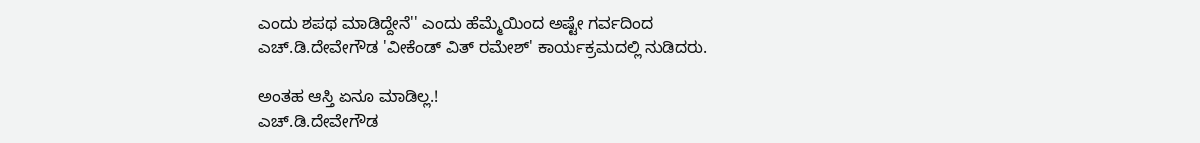ಎಂದು ಶಪಥ ಮಾಡಿದ್ದೇನೆ'' ಎಂದು ಹೆಮ್ಮೆಯಿಂದ ಅಷ್ಟೇ ಗರ್ವದಿಂದ ಎಚ್.ಡಿ.ದೇವೇಗೌಡ 'ವೀಕೆಂಡ್ ವಿತ್ ರಮೇಶ್' ಕಾರ್ಯಕ್ರಮದಲ್ಲಿ ನುಡಿದರು.

ಅಂತಹ ಆಸ್ತಿ ಏನೂ ಮಾಡಿಲ್ಲ.!
ಎಚ್.ಡಿ.ದೇವೇಗೌಡ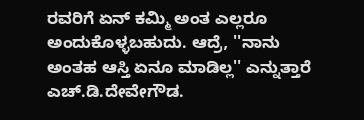ರವರಿಗೆ ಏನ್ ಕಮ್ಮಿ ಅಂತ ಎಲ್ಲರೂ ಅಂದುಕೊಳ್ಳಬಹುದು. ಆದ್ರೆ, ''ನಾನು ಅಂತಹ ಆಸ್ತಿ ಏನೂ ಮಾಡಿಲ್ಲ'' ಎನ್ನುತ್ತಾರೆ ಎಚ್.ಡಿ.ದೇವೇಗೌಡ.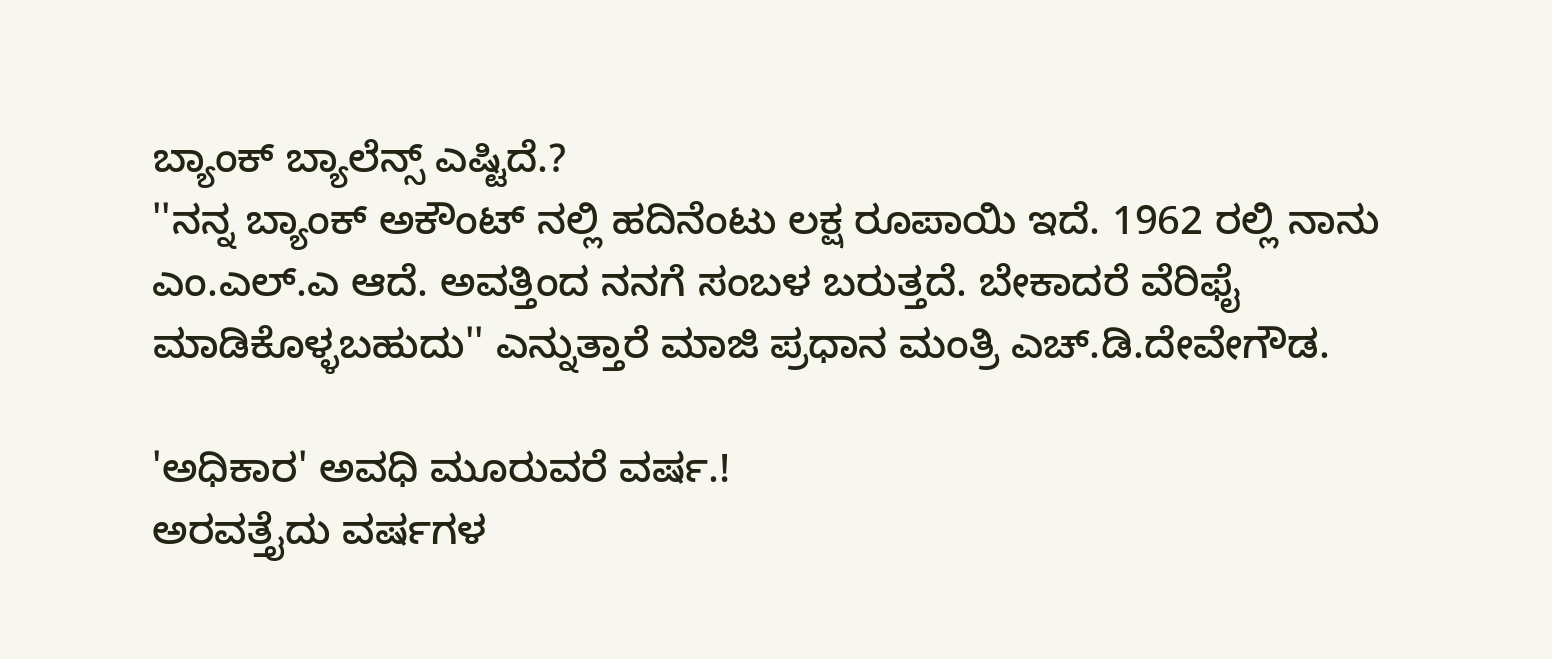ಬ್ಯಾಂಕ್ ಬ್ಯಾಲೆನ್ಸ್ ಎಷ್ಟಿದೆ.?
''ನನ್ನ ಬ್ಯಾಂಕ್ ಅಕೌಂಟ್ ನಲ್ಲಿ ಹದಿನೆಂಟು ಲಕ್ಷ ರೂಪಾಯಿ ಇದೆ. 1962 ರಲ್ಲಿ ನಾನು ಎಂ.ಎಲ್.ಎ ಆದೆ. ಅವತ್ತಿಂದ ನನಗೆ ಸಂಬಳ ಬರುತ್ತದೆ. ಬೇಕಾದರೆ ವೆರಿಫೈ ಮಾಡಿಕೊಳ್ಳಬಹುದು'' ಎನ್ನುತ್ತಾರೆ ಮಾಜಿ ಪ್ರಧಾನ ಮಂತ್ರಿ ಎಚ್.ಡಿ.ದೇವೇಗೌಡ.

'ಅಧಿಕಾರ' ಅವಧಿ ಮೂರುವರೆ ವರ್ಷ.!
ಅರವತ್ತೈದು ವರ್ಷಗಳ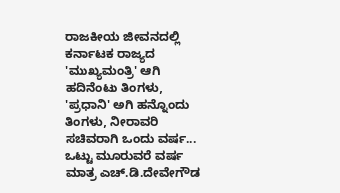ರಾಜಕೀಯ ಜೀವನದಲ್ಲಿ ಕರ್ನಾಟಕ ರಾಜ್ಯದ 'ಮುಖ್ಯಮಂತ್ರಿ' ಆಗಿ ಹದಿನೆಂಟು ತಿಂಗಳು, 'ಪ್ರಧಾನಿ' ಅಗಿ ಹನ್ನೊಂದು ತಿಂಗಳು, ನೀರಾವರಿ ಸಚಿವರಾಗಿ ಒಂದು ವರ್ಷ... ಒಟ್ಟು ಮೂರುವರೆ ವರ್ಷ ಮಾತ್ರ ಎಚ್.ಡಿ.ದೇವೇಗೌಡ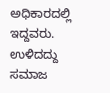ಅಧಿಕಾರದಲ್ಲಿ ಇದ್ದವರು. ಉಳಿದದ್ದು ಸಮಾಜ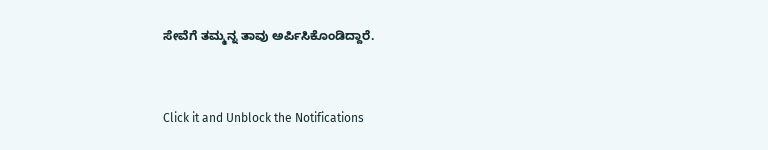ಸೇವೆಗೆ ತಮ್ಮನ್ನ ತಾವು ಅರ್ಪಿಸಿಕೊಂಡಿದ್ದಾರೆ.


Click it and Unblock the Notifications